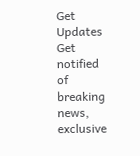Get Updates
Get notified of breaking news, exclusive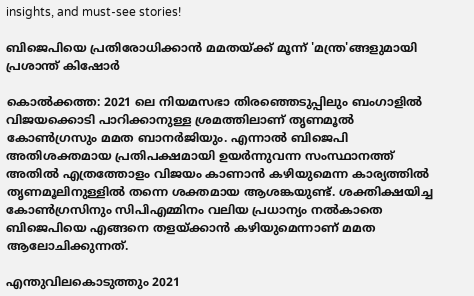insights, and must-see stories!

ബിജെപിയെ പ്രതിരോധിക്കാന്‍ മമതയ്ക്ക് മൂന്ന് 'മന്ത്ര'ങ്ങളുമായി പ്രശാന്ത് കിഷോര്‍

കൊല്‍ക്കത്ത: 2021 ലെ നിയമസഭാ തിരഞ്ഞെടുപ്പിലും ബംഗാളില്‍ വിജയക്കൊടി പാറിക്കാനുള്ള ശ്രമത്തിലാണ് തൃണമൂല്‍ കോണ്‍ഗ്രസും മമത ബാനര്‍ജിയും. എന്നാല്‍ ബിജെപി അതിശക്തമായ പ്രതിപക്ഷമായി ഉയര്‍ന്നുവന്ന സംസ്ഥാനത്ത് അതില്‍ എത്രത്തോളം വിജയം കാണാന്‍ കഴിയുമെന്ന കാര്യത്തില്‍ തൃണമൂലിനുള്ളില്‍ തന്നെ ശക്തമായ ആശങ്കയുണ്ട്. ശക്തിക്ഷയിച്ച കോണ്‍ഗ്രസിനും സിപിഎമ്മിനം വലിയ പ്രധാന്യം നല്‍കാതെ ബിജെപിയെ എങ്ങനെ തളയ്ക്കാന്‍ കഴിയുമെന്നാണ് മമത ആലോചിക്കുന്നത്.

എന്തുവിലകൊടുത്തും 2021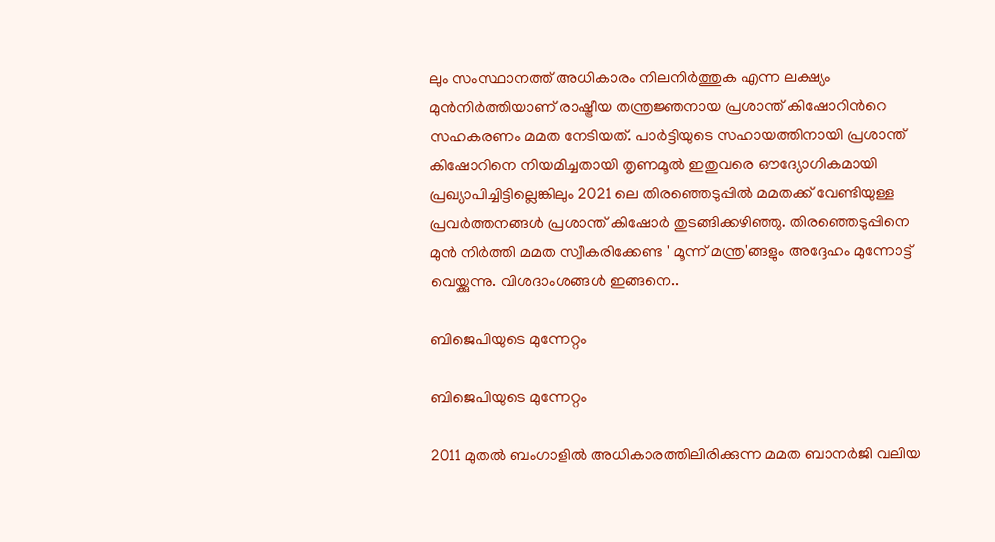ലും സംസ്ഥാനത്ത് അധികാരം നിലനിര്‍ത്തുക എന്ന ലക്ഷ്യം മുന്‍നിര്‍ത്തിയാണ് രാഷ്ട്രീയ തന്ത്രജ്ഞനായ പ്രശാന്ത് കിഷോറിന്‍റെ സഹകരണം മമത നേടിയത്. പാര്‍ട്ടിയുടെ സഹായത്തിനായി പ്രശാന്ത് കിഷോറിനെ നിയമിച്ചതായി തൃണമൂല്‍ ഇതുവരെ ഔദ്യോഗികമായി പ്രഖ്യാപിച്ചിട്ടില്ലെങ്കിലും 2021 ലെ തിരഞ്ഞെടുപ്പില്‍ മമതക്ക് വേണ്ടിയുള്ള പ്രവര്‍ത്തനങ്ങള്‍ പ്രശാന്ത് കിഷോര്‍ തുടങ്ങിക്കഴിഞ്ഞു. തിരഞ്ഞെടുപ്പിനെ മുന്‍ നിര്‍ത്തി മമത സ്വീകരിക്കേണ്ട ' മൂന്ന് മന്ത്ര'ങ്ങളും അദ്ദേഹം മുന്നോട്ട് വെയ്ക്കുന്നു. വിശദാംശങ്ങള്‍ ഇങ്ങനെ..

ബിജെപിയുടെ മുന്നേറ്റം

ബിജെപിയുടെ മുന്നേറ്റം

2011 മുതല്‍ ബംഗാളില്‍ അധികാരത്തിലിരിക്കുന്ന മമത ബാനര്‍ജി വലിയ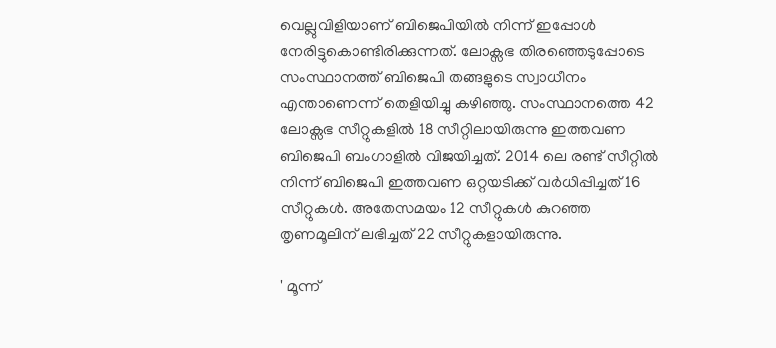വെല്ലുവിളിയാണ് ബിജെപിയില്‍ നിന്ന് ഇപ്പോള്‍ നേരിട്ടുകൊണ്ടിരിക്കുന്നത്. ലോക്സഭ തിരഞ്ഞെടുപ്പോടെ സംസ്ഥാനത്ത് ബിജെപി തങ്ങളുടെ സ്വാധീനം എന്താണെന്ന് തെളിയിച്ചു കഴിഞ്ഞു. സംസ്ഥാനത്തെ 42 ലോക്സഭ സീറ്റുകളില്‍ 18 സീറ്റിലായിരുന്നു ഇത്തവണ ബിജെപി ബംഗാളില്‍ വിജയിച്ചത്. 2014 ലെ രണ്ട് സീറ്റില്‍ നിന്ന് ബിജെപി ഇത്തവണ ഒറ്റയടിക്ക് വര്‍ധിപ്പിച്ചത് 16 സീറ്റുകള്‍. അതേസമയം 12 സീറ്റുകള്‍ കുറഞ്ഞ തൃണമൂലിന് ലഭിച്ചത് 22 സീറ്റുകളായിരുന്നു.

' മൂന്ന്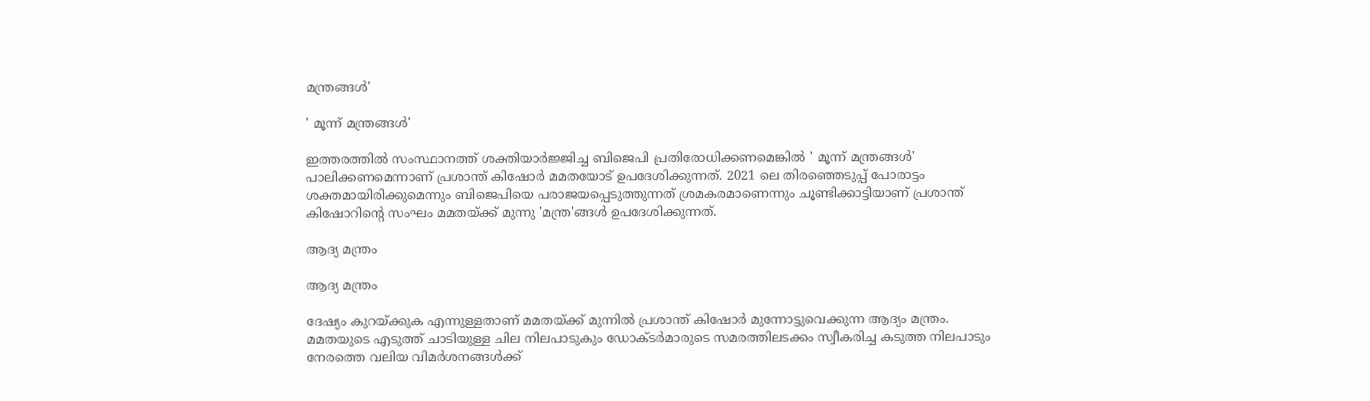മന്ത്രങ്ങള്‍'

' മൂന്ന് മന്ത്രങ്ങള്‍'

ഇത്തരത്തില്‍ സംസ്ഥാനത്ത് ശക്തിയാര്‍ജ്ജിച്ച ബിജെപി പ്രതിരോധിക്കണമെങ്കില്‍ ' മൂന്ന് മന്ത്രങ്ങള്‍' പാലിക്കണമെന്നാണ് പ്രശാന്ത് കിഷോര്‍ മമതയോട് ഉപദേശിക്കുന്നത്. 2021 ലെ തിരഞ്ഞെടുപ്പ് പോരാട്ടം ശക്തമായിരിക്കുമെന്നും ബിജെപിയെ പരാജയപ്പെടുത്തുന്നത് ശ്രമകരമാണെന്നും ചൂണ്ടിക്കാട്ടിയാണ് പ്രശാന്ത് കിഷോറിന്‍റെ സംഘം മമതയ്ക്ക് മുന്നു 'മന്ത്ര'ങ്ങള്‍ ഉപദേശിക്കുന്നത്.

ആദ്യ മന്ത്രം

ആദ്യ മന്ത്രം

ദേഷ്യം കുറയ്ക്കുക എന്നുള്ളതാണ് മമതയ്ക്ക് മുന്നില്‍ പ്രശാന്ത് കിഷോര്‍ മുന്നോട്ടുവെക്കുന്ന ആദ്യം മന്ത്രം. മമതയുടെ എടുത്ത് ചാടിയുള്ള ചില നിലപാടുകും ഡോക്ടര്‍മാരുടെ സമരത്തിലടക്കം സ്വീകരിച്ച കടുത്ത നിലപാടും നേരത്തെ വലിയ വിമര്‍ശനങ്ങള്‍ക്ക്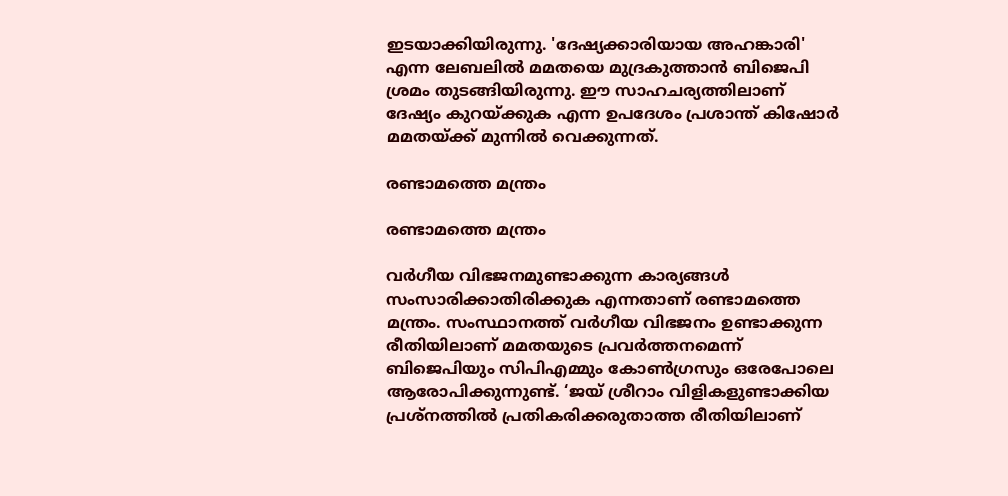ഇടയാക്കിയിരുന്നു. 'ദേഷ്യക്കാരിയായ അഹങ്കാരി' എന്ന ലേബലില്‍ മമതയെ മുദ്രകുത്താന്‍ ബിജെപി ശ്രമം തുടങ്ങിയിരുന്നു. ഈ സാഹചര്യത്തിലാണ് ദേഷ്യം കുറയ്ക്കുക എന്ന ഉപദേശം പ്രശാന്ത് കിഷോര്‍ മമതയ്ക്ക് മുന്നില്‍ വെക്കുന്നത്.

രണ്ടാമത്തെ മന്ത്രം

രണ്ടാമത്തെ മന്ത്രം

വര്‍ഗീയ വിഭജനമുണ്ടാക്കുന്ന കാര്യങ്ങള്‍ സംസാരിക്കാതിരിക്കുക എന്നതാണ് രണ്ടാമത്തെ മന്ത്രം. സംസ്ഥാനത്ത് വര്‍ഗീയ വിഭജനം ഉണ്ടാക്കുന്ന രീതിയിലാണ് മമതയുടെ പ്രവര്‍ത്തനമെന്ന് ബിജെപിയും സിപിഎമ്മും കോണ്‍ഗ്രസും ഒരേപോലെ ആരോപിക്കുന്നുണ്ട്. ‘ജയ് ശ്രീറാം വിളികളുണ്ടാക്കിയ പ്രശ്‌നത്തില്‍ പ്രതികരിക്കരുതാത്ത രീതിയിലാണ്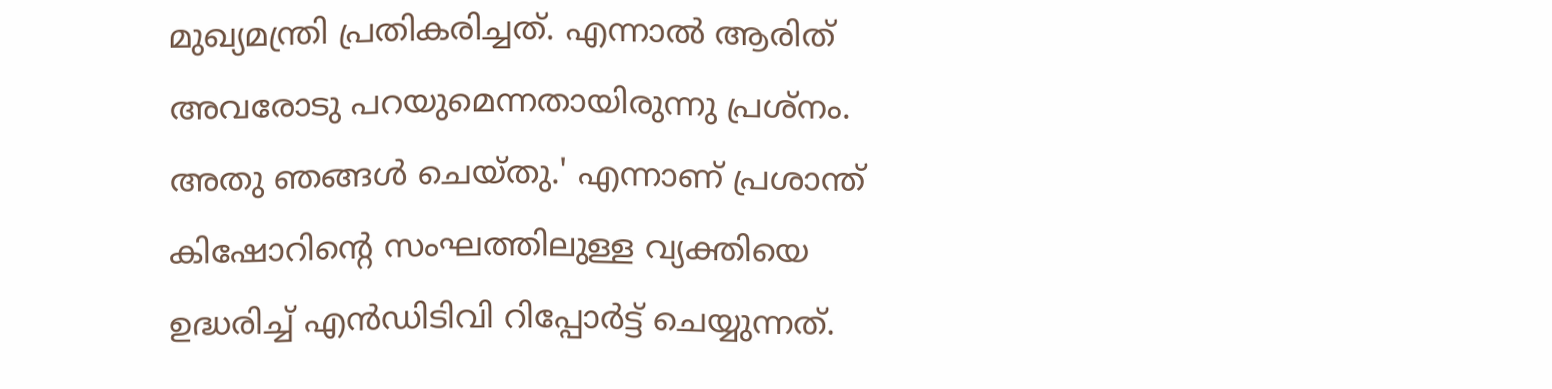മുഖ്യമന്ത്രി പ്രതികരിച്ചത്. എന്നാല്‍ ആരിത് അവരോടു പറയുമെന്നതായിരുന്നു പ്രശ്‌നം. അതു ഞങ്ങള്‍ ചെയ്തു.' എന്നാണ് പ്രശാന്ത് കിഷോറിന്‍റെ സംഘത്തിലുള്ള വ്യക്തിയെ ഉദ്ധരിച്ച് എന്‍ഡിടിവി റിപ്പോര്‍ട്ട് ചെയ്യുന്നത്.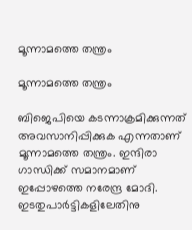മൂന്നാമത്തെ തന്ത്രം

മൂന്നാമത്തെ തന്ത്രം

ബിജെപിയെ കടന്നാക്രമിക്കുന്നത് അവസാനിപ്പിക്കുക എന്നതാണ് മൂന്നാമത്തെ തന്ത്രം. ഇന്ദിരാ ഗാന്ധിക്ക് സമാനമാണ് ഇപ്പോഴത്തെ നരേന്ദ്ര മോദി. ഇടതുപാര്‍ട്ടികളിലേതിനു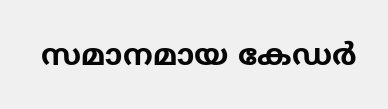സമാനമായ കേഡര്‍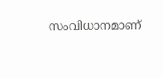സംവിധാനമാണ്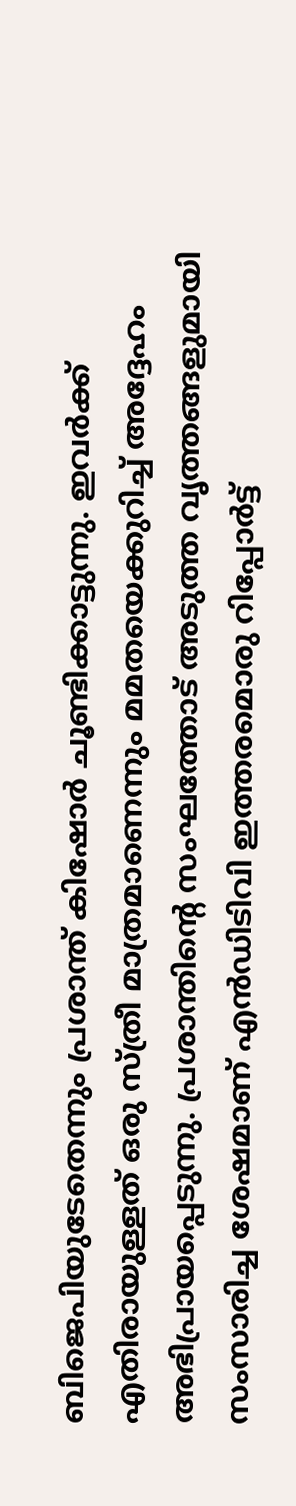ബിജെപിയുടേതെന്നും പ്രശാന്ത് കിഷോര്‍ ചൂണ്ടിക്കാട്ടുന്നു. ഇവര്‍ക്ക് എതിരായുള്ളത് ഒരു സ്ത്രീ മാത്രമാണെന്നും മമതയെക്കുറിച്ച് അദ്ദേഹം അഭിപ്രായപ്പെടുന്നു. പ്രശാന്തിന്റെ സംഘത്തോട് അടുത്ത വൃത്തങ്ങളുമായി സംസാരിച്ച ശേഷമാണ് എന്‍ഡിടിവി ഇത്തരമൊരു റിപ്പോര്‍ട്ട്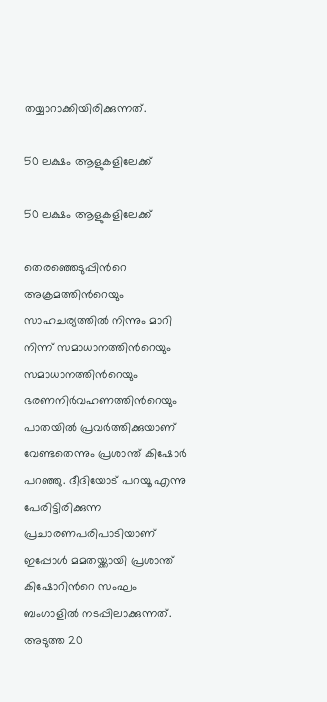തയ്യാറാക്കിയിരിക്കുന്നത്.

50 ലക്ഷം ആളുകളിലേക്ക്

50 ലക്ഷം ആളുകളിലേക്ക്

തെരഞ്ഞെടുപ്പിന്‍റെ അക്രമത്തിന്‍റെയും സാഹചര്യത്തില്‍ നിന്നും മാറി നിന്ന് സമാധാനത്തിന്‍റെയും സമാധാനത്തിന്‍റെയും ഭരണനിര്‍വഹണത്തിന്‍റെയും പാതയില്‍ പ്രവര്‍ത്തിക്കുയാണ് വേണ്ടതെന്നും പ്രശാന്ത് കിഷോര്‍ പറഞ്ഞു. ദീദിയോട് പറയൂ എന്നു പേരിട്ടിരിക്കുന്ന പ്രചാരണപരിപാടിയാണ് ഇപ്പോള്‍ മമതയ്ക്കായി പ്രശാന്ത് കിഷോറിന്‍റെ സംഘം ബംഗാളില്‍ നടപ്പിലാക്കുന്നത്. അടുത്ത 20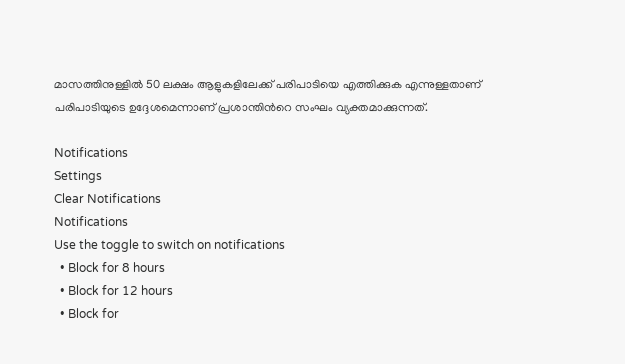മാസത്തിനുള്ളില്‍ 50 ലക്ഷം ആളുകളിലേക്ക് പരിപാടിയെ എത്തിക്കുക എന്നുള്ളതാണ് പരിപാടിയുടെ ഉദ്ദേശമെന്നാണ് പ്രശാന്തിന്‍റെ സംഘം വ്യക്തമാക്കുന്നത്.

Notifications
Settings
Clear Notifications
Notifications
Use the toggle to switch on notifications
  • Block for 8 hours
  • Block for 12 hours
  • Block for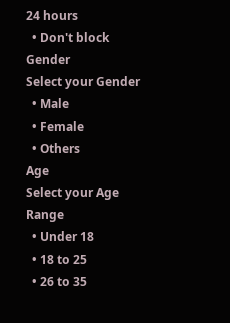24 hours
  • Don't block
Gender
Select your Gender
  • Male
  • Female
  • Others
Age
Select your Age Range
  • Under 18
  • 18 to 25
  • 26 to 35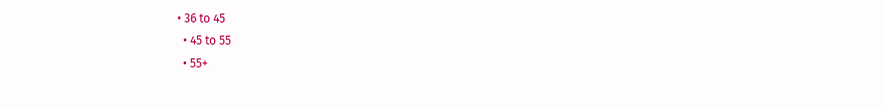• 36 to 45
  • 45 to 55
  • 55+